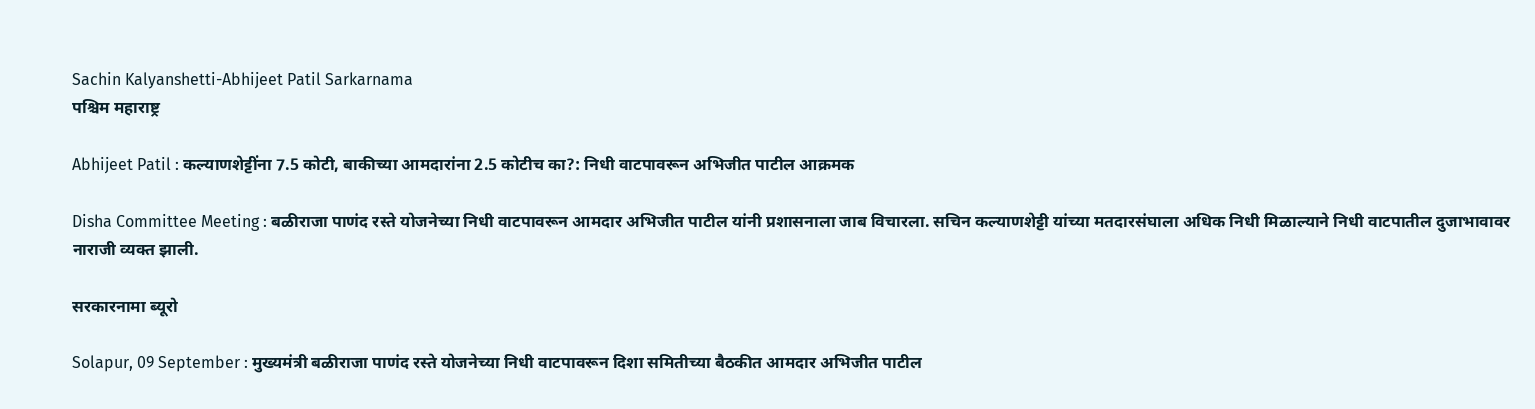Sachin Kalyanshetti-Abhijeet Patil Sarkarnama
पश्चिम महाराष्ट्र

Abhijeet Patil : कल्याणशेट्टींना 7.5 कोटी, बाकीच्या आमदारांना 2.5 कोटीच का?: निधी वाटपावरून अभिजीत पाटील आक्रमक

Disha Committee Meeting : बळीराजा पाणंद रस्ते योजनेच्या निधी वाटपावरून आमदार अभिजीत पाटील यांनी प्रशासनाला जाब विचारला. सचिन कल्याणशेट्टी यांच्या मतदारसंघाला अधिक निधी मिळाल्याने निधी वाटपातील दुजाभावावर नाराजी व्यक्त झाली.

सरकारनामा ब्यूरो

Solapur, 09 September : मुख्यमंत्री बळीराजा पाणंद रस्ते योजनेच्या निधी वाटपावरून दिशा समितीच्या बैठकीत आमदार अभिजीत पाटील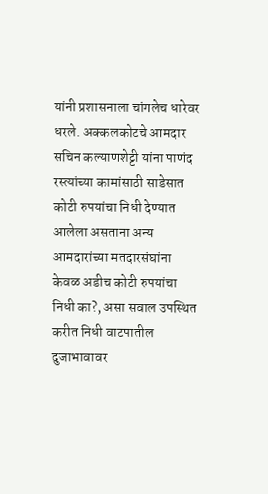यांनी प्रशासनाला चांगलेच धारेवर धरले. अक्कलकोटचे आमदार सचिन कल्याणशेट्टी यांना पाणंद रस्त्यांच्या कामांसाठी साडेसात कोटी रुपयांचा निधी देण्यात आलेला असताना अन्य आमदारांच्या मतदारसंघांना केवळ अडीच कोटी रुपयांचा निधी का?, असा सवाल उपस्थित करीत निधी वाटपातील दुजाभावावर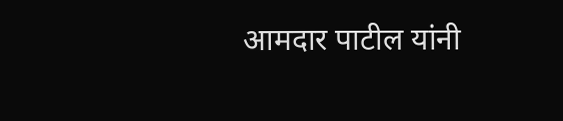आमदार पाटील यांनी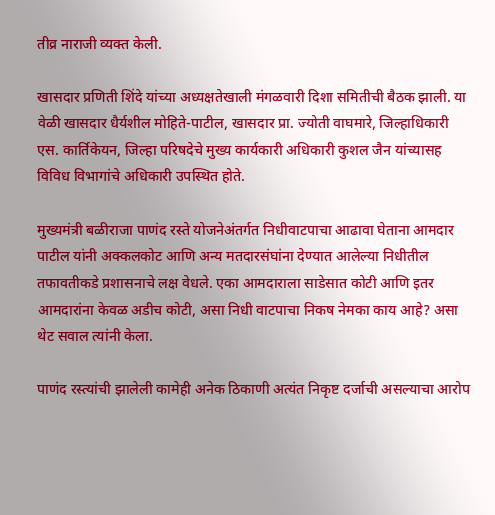तीव्र नाराजी व्यक्त केली.

खासदार प्रणिती शिंदे यांच्या अध्यक्षतेखाली मंगळवारी दिशा समितीची बैठक झाली. या वेळी खासदार धैर्यशील मोहिते-पाटील, खासदार प्रा. ज्योती वाघमारे, जिल्हाधिकारी एस. कार्तिकेयन, जिल्हा परिषदेचे मुख्य कार्यकारी अधिकारी कुशल जैन यांच्यासह विविध विभागांचे अधिकारी उपस्थित होते.

मुख्यमंत्री बळीराजा पाणंद रस्ते योजनेअंतर्गत निधीवाटपाचा आढावा घेताना आमदार पाटील यांनी अक्कलकोट आणि अन्य मतदारसंघांना देण्यात आलेल्या निधीतील तफावतीकडे प्रशासनाचे लक्ष वेधले. एका आमदाराला साडेसात कोटी आणि इतर आमदारांना केवळ अडीच कोटी, असा निधी वाटपाचा निकष नेमका काय आहे? असा थेट सवाल त्यांनी केला.

पाणंद रस्त्यांची झालेली कामेही अनेक ठिकाणी अत्यंत निकृष्ट दर्जाची असल्याचा आरोप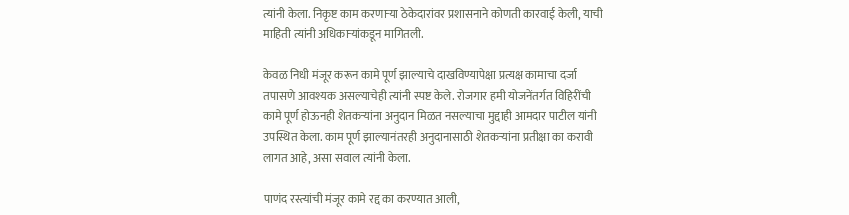त्यांनी केला. निकृष्ट काम करणाऱ्या ठेकेदारांवर प्रशासनाने कोणती कारवाई केली, याची माहिती त्यांनी अधिकाऱ्यांकडून मागितली.

केवळ निधी मंजूर करून कामे पूर्ण झाल्याचे दाखविण्यापेक्षा प्रत्यक्ष कामाचा दर्जा तपासणे आवश्यक असल्याचेही त्यांनी स्पष्ट केले. रोजगार हमी योजनेंतर्गत विहिरींची कामे पूर्ण होऊनही शेतकऱ्यांना अनुदान मिळत नसल्याचा मुद्दाही आमदार पाटील यांनी उपस्थित केला. काम पूर्ण झाल्यानंतरही अनुदानासाठी शेतकऱ्यांना प्रतीक्षा का करावी लागत आहे, असा सवाल त्यांनी केला.

पाणंद रस्त्यांची मंजूर कामे रद्द का करण्यात आली,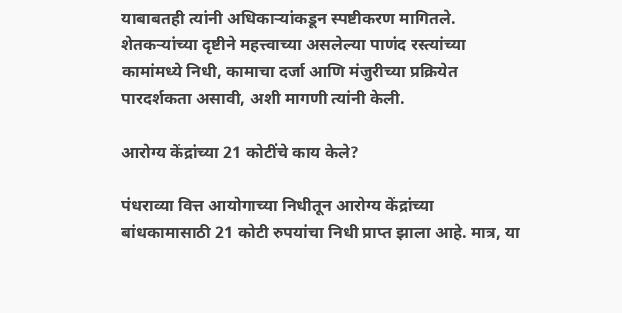याबाबतही त्यांनी अधिकाऱ्यांकडून स्पष्टीकरण मागितले. शेतकऱ्यांच्या दृष्टीने महत्त्वाच्या असलेल्या पाणंद रस्त्यांच्या कामांमध्ये निधी, कामाचा दर्जा आणि मंजुरीच्या प्रक्रियेत पारदर्शकता असावी, अशी मागणी त्यांनी केली.

आरोग्य केंद्रांच्या 21 कोटींचे काय केले?

पंधराव्या वित्त आयोगाच्या निधीतून आरोग्य केंद्रांच्या बांधकामासाठी 21 कोटी रुपयांचा निधी प्राप्त झाला आहे. मात्र, या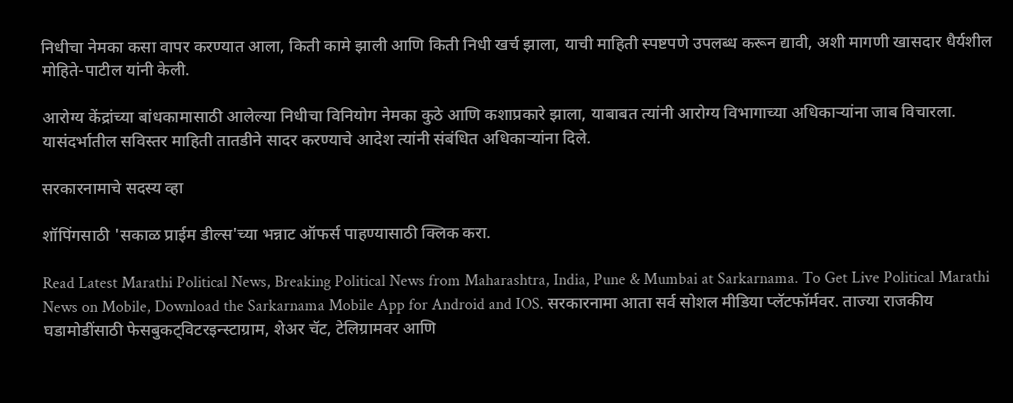निधीचा नेमका कसा वापर करण्यात आला, किती कामे झाली आणि किती निधी खर्च झाला, याची माहिती स्पष्टपणे उपलब्ध करून द्यावी, अशी मागणी खासदार धैर्यशील मोहिते-पाटील यांनी केली.

आरोग्य केंद्रांच्या बांधकामासाठी आलेल्या निधीचा विनियोग नेमका कुठे आणि कशाप्रकारे झाला, याबाबत त्यांनी आरोग्य विभागाच्या अधिकाऱ्यांना जाब विचारला. यासंदर्भातील सविस्तर माहिती तातडीने सादर करण्याचे आदेश त्यांनी संबंधित अधिकाऱ्यांना दिले.

सरकारनामाचे सदस्य व्हा

शॉपिंगसाठी 'सकाळ प्राईम डील्स'च्या भन्नाट ऑफर्स पाहण्यासाठी क्लिक करा.

Read Latest Marathi Political News, Breaking Political News from Maharashtra, India, Pune & Mumbai at Sarkarnama. To Get Live Political Marathi News on Mobile, Download the Sarkarnama Mobile App for Android and IOS. सरकारनामा आता सर्व सोशल मीडिया प्लॅटफॉर्मवर. ताज्या राजकीय घडामोडींसाठी फेसबुकट्विटरइन्स्टाग्राम, शेअर चॅट, टेलिग्रामवर आणि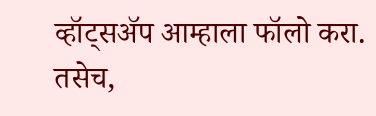व्हॉट्सॲप आम्हाला फॉलो करा. तसेच,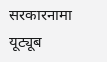सरकारनामा यूट्यूब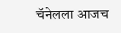चॅनेलला आजच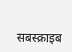सबस्क्राइब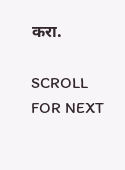करा.

SCROLL FOR NEXT